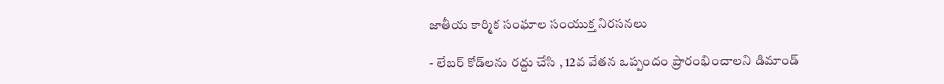జాతీయ కార్మిక సంఘాల సంయుక్త నిరసన‌లు

- లేబర్ కోడ్‌లను రద్దు చేసి , 12వ వేతన ఒప్పందం ప్రారంభించాలని డిమాండ్‌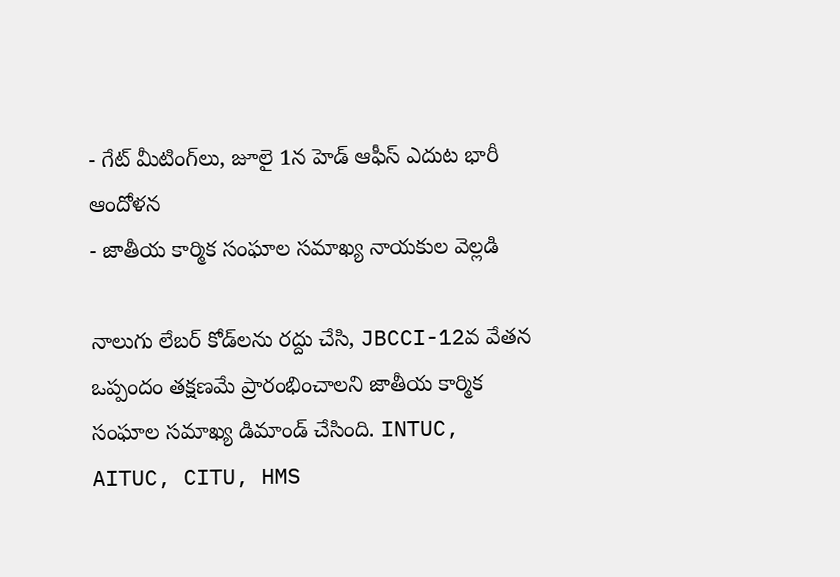- గేట్ మీటింగ్‌లు, జూలై 1న హెడ్ ఆఫీస్ ఎదుట భారీ ఆందోళ‌న‌
- జాతీయ కార్మిక సంఘాల సమాఖ్య నాయ‌కుల వెల్ల‌డి

నాలుగు లేబ‌ర్ కోడ్‌ల‌ను ర‌ద్దు చేసి, JBCCI-12వ వేతన ఒప్పందం తక్షణమే ప్రారంభించాలని జాతీయ కార్మిక సంఘాల సమాఖ్య డిమాండ్ చేసింది. INTUC, AITUC, CITU, HMS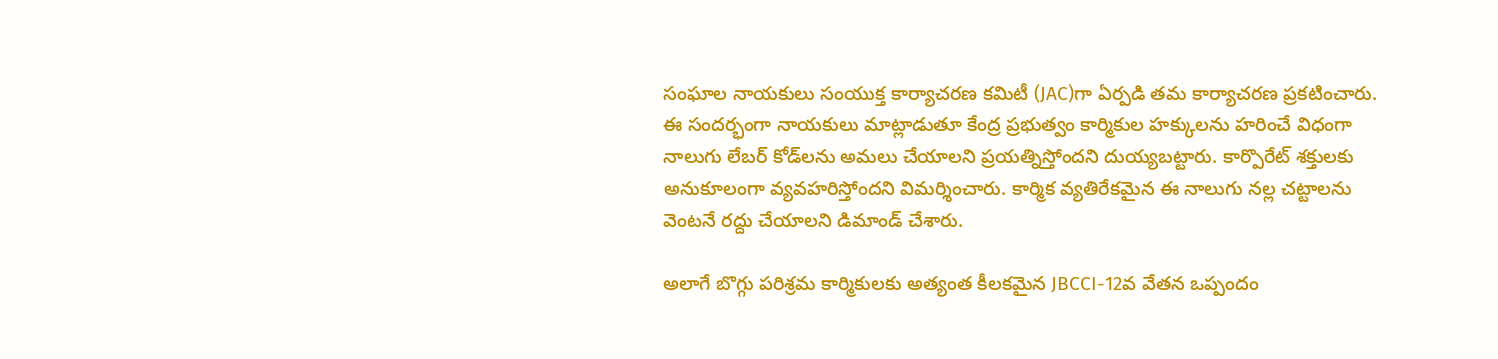సంఘాల నాయకులు సంయుక్త కార్యాచరణ కమిటీ (JAC)గా ఏర్పడి త‌మ కార్యాచ‌ర‌ణ ప్ర‌క‌టించారు. ఈ సంద‌ర్భంగా నాయ‌కులు మాట్లాడుతూ కేంద్ర ప్రభుత్వం కార్మికుల హక్కులను హరించే విధంగా నాలుగు లేబర్ కోడ్‌లను అమలు చేయాలని ప్రయత్నిస్తోంద‌ని దుయ్య‌బ‌ట్టారు. కార్పొరేట్ శక్తులకు అనుకూలంగా వ్యవహరిస్తోందని విమర్శించారు. కార్మిక వ్యతిరేకమైన ఈ నాలుగు నల్ల చట్టాలను వెంటనే రద్దు చేయాలని డిమాండ్ చేశారు.

అలాగే బొగ్గు పరిశ్రమ కార్మికులకు అత్యంత కీలకమైన JBCCI-12వ వేతన ఒప్పందం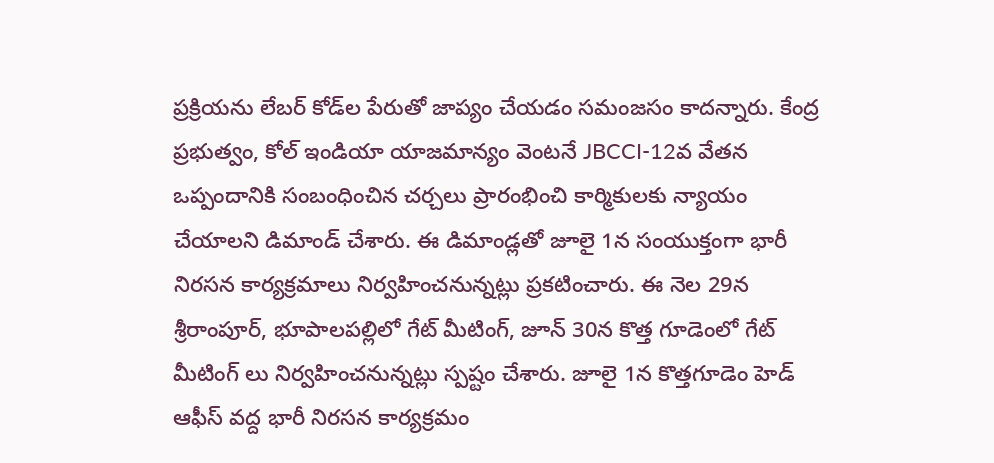ప్రక్రియను లేబర్ కోడ్‌ల పేరుతో జాప్యం చేయడం సమంజసం కాదన్నారు. కేంద్ర ప్రభుత్వం, కోల్ ఇండియా యాజమాన్యం వెంటనే JBCCI-12వ వేతన ఒప్పందానికి సంబంధించిన చర్చలు ప్రారంభించి కార్మికులకు న్యాయం చేయాలని డిమాండ్ చేశారు. ఈ డిమాండ్ల‌తో జూలై 1న సంయుక్తంగా భారీ నిరసన కార్యక్రమాలు నిర్వహించనున్నట్లు ప్రకటించారు. ఈ నెల 29న శ్రీరాంపూర్, భూపాలపల్లిలో గేట్ మీటింగ్, జూన్ 30న కొత్త గూడెంలో గేట్ మీటింగ్ లు నిర్వ‌హించ‌నున్న‌ట్లు స్ప‌ష్టం చేశారు. జూలై 1న‌ కొత్తగూడెం హెడ్ ఆఫీస్ వద్ద భారీ నిరసన కార్యక్రమం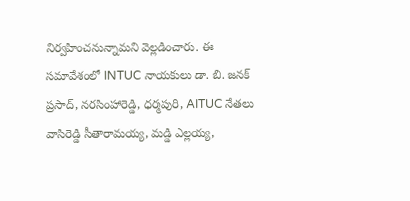నిర్వ‌హించ‌నున్నామ‌ని వెల్ల‌డించారు. ఈ సమావేశంలో INTUC నాయ‌కులు డా. బి. జనక్ ప్రసాద్, నరసింహారెడ్డి, ధర్మపురి, AITUC నేత‌లు వాసిరెడ్డి సీతారామయ్య, మడ్డి ఎల్లయ్య,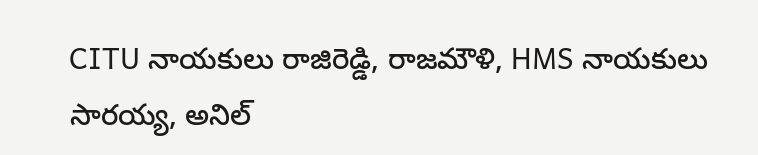CITU నాయకులు రాజిరెడ్డి, రాజమౌళి, HMS నాయ‌కులు సారయ్య, అనిల్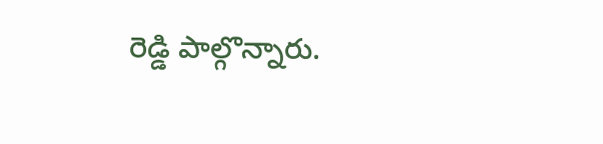రెడ్డి పాల్గొన్నారు.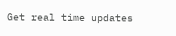Get real time updates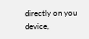directly on you device,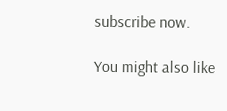subscribe now.

You might also like